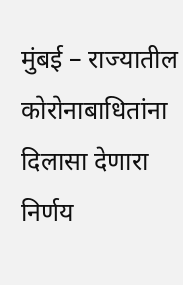मुंबई – राज्यातील कोरोनाबाधितांना दिलासा देणारा निर्णय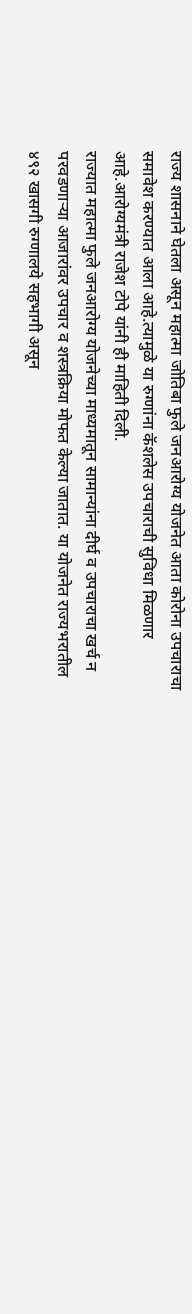राज्य शासनाने घेतला असून महात्मा जोतिबा फुले जनआरोग्य योजनेत आता कोरोना उपचाराचा समावेश करण्यात आला आहे.त्यामुळे या रुग्णांना कॅशलेस उपचाराची सुविधा मिळणार आहे.आरोग्यमंत्री राजेश टोपे यांनी ही माहिती दिली.
राज्यात महात्मा फुले जनआरोग्य योजनेच्या माध्यमातून सामान्यांना दीर्घ व उपचाराचा खर्च न परवडणाऱ्या आजारांवर उपचार व शस्त्रक्रिया मोफत केल्या जातात. या योजनेत राज्यभरातील ४९२ खासगी रुग्णालये सहभागी असून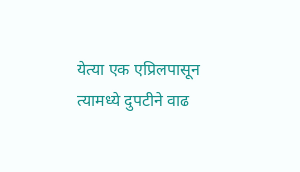येत्या एक एप्रिलपासून त्यामध्ये दुपटीने वाढ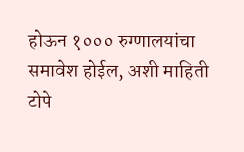होऊन १००० रुग्णालयांचा समावेश होईल, अशी माहिती टोपे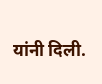यांनी दिली.